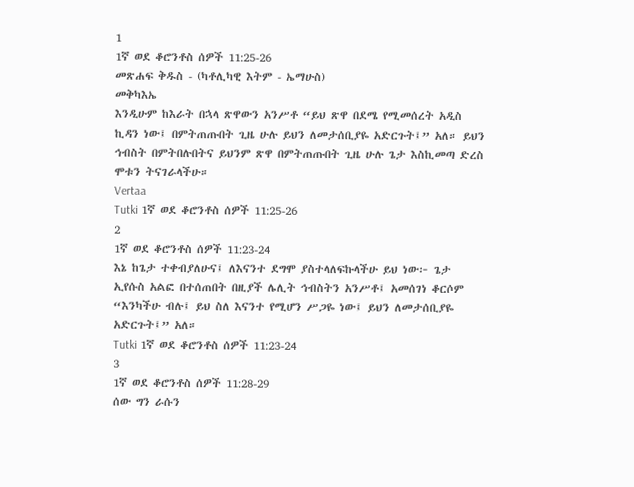1
1ኛ ወደ ቆሮንቶስ ሰዎች 11:25-26
መጽሐፍ ቅዱስ - (ካቶሊካዊ እትም - ኤማሁስ)
መቅካእኤ
እንዲሁም ከእራት በኋላ ጽዋውን አንሥቶ “ይህ ጽዋ በደሜ የሚመሰረት አዲስ ኪዳን ነው፤ በምትጠጡበት ጊዜ ሁሉ ይህን ለመታሰቢያዬ አድርጉት፤” አለ። ይህን ኅብስት በምትበሉበትና ይህንም ጽዋ በምትጠጡበት ጊዜ ሁሉ ጌታ እስኪመጣ ድረስ ሞቱን ትናገራላችሁ።
Vertaa
Tutki 1ኛ ወደ ቆሮንቶስ ሰዎች 11:25-26
2
1ኛ ወደ ቆሮንቶስ ሰዎች 11:23-24
እኔ ከጌታ ተቀብያለሁና፤ ለእናንተ ደግሞ ያስተላለፍኩላችሁ ይህ ነው፦ ጌታ ኢየሱስ አልፎ በተሰጠበት በዚያች ሌሊት ኅብስትን አንሥቶ፤ አመሰገነ ቆርሶም “እንካችሁ ብሉ፤ ይህ ስለ እናንተ የሚሆን ሥጋዬ ነው፤ ይህን ለመታሰቢያዬ አድርጉት፤” አለ።
Tutki 1ኛ ወደ ቆሮንቶስ ሰዎች 11:23-24
3
1ኛ ወደ ቆሮንቶስ ሰዎች 11:28-29
ሰው ግን ራሱን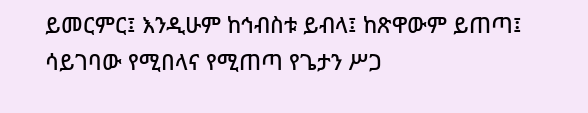ይመርምር፤ እንዲሁም ከኅብስቱ ይብላ፤ ከጽዋውም ይጠጣ፤ ሳይገባው የሚበላና የሚጠጣ የጌታን ሥጋ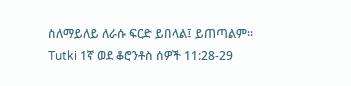ስለማይለይ ለራሱ ፍርድ ይበላል፤ ይጠጣልም።
Tutki 1ኛ ወደ ቆሮንቶስ ሰዎች 11:28-29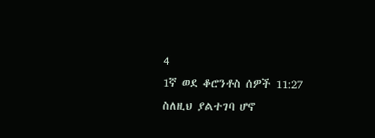4
1ኛ ወደ ቆሮንቶስ ሰዎች 11:27
ስለዚህ ያልተገባ ሆኖ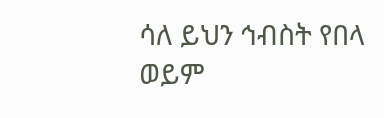ሳለ ይህን ኅብስት የበላ ወይም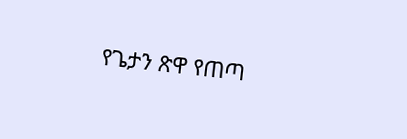የጌታን ጽዋ የጠጣ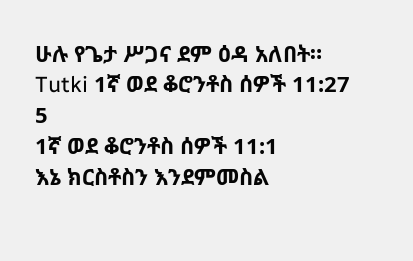ሁሉ የጌታ ሥጋና ደም ዕዳ አለበት።
Tutki 1ኛ ወደ ቆሮንቶስ ሰዎች 11:27
5
1ኛ ወደ ቆሮንቶስ ሰዎች 11:1
እኔ ክርስቶስን እንደምመስል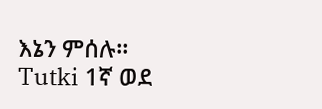እኔን ምሰሉ።
Tutki 1ኛ ወደ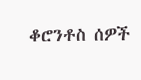ቆሮንቶስ ሰዎች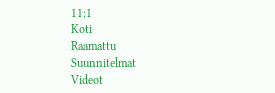11:1
Koti
Raamattu
Suunnitelmat
Videot